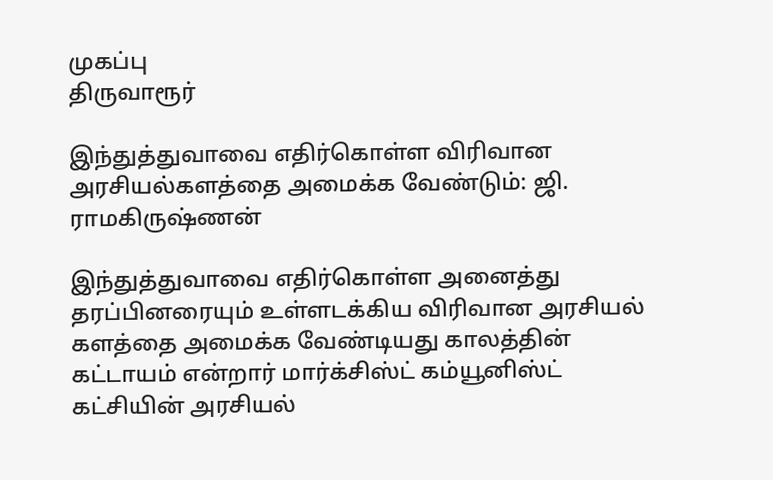முகப்பு
திருவாரூர்

இந்துத்துவாவை எதிர்கொள்ள விரிவான அரசியல்களத்தை அமைக்க வேண்டும்: ஜி. ராமகிருஷ்ணன்

இந்துத்துவாவை எதிர்கொள்ள அனைத்து தரப்பினரையும் உள்ளடக்கிய விரிவான அரசியல் களத்தை அமைக்க வேண்டியது காலத்தின் கட்டாயம் என்றார் மார்க்சிஸ்ட் கம்யூனிஸ்ட் கட்சியின் அரசியல்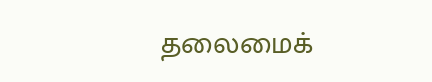தலைமைக்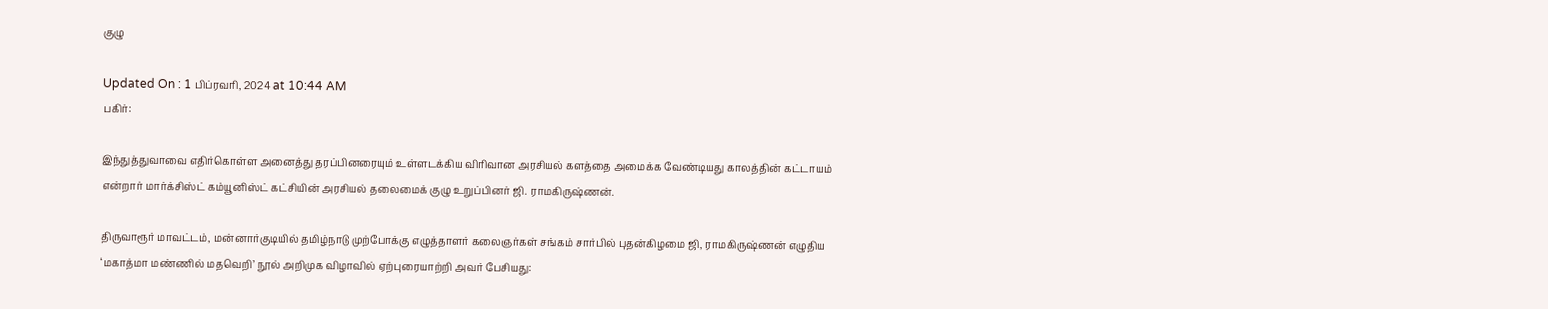குழு

Updated On : 1 பிப்ரவரி, 2024 at 10:44 AM
பகிர்:

இந்துத்துவாவை எதிர்கொள்ள அனைத்து தரப்பினரையும் உள்ளடக்கிய விரிவான அரசியல் களத்தை அமைக்க வேண்டியது காலத்தின் கட்டாயம் என்றார் மார்க்சிஸ்ட் கம்யூனிஸ்ட் கட்சியின் அரசியல் தலைமைக் குழு உறுப்பினர் ஜி. ராமகிருஷ்ணன்.

திருவாரூர் மாவட்டம், மன்னார்குடியில் தமிழ்நாடு முற்போக்கு எழுத்தாளர் கலைஞர்கள் சங்கம் சார்பில் புதன்கிழமை ஜி, ராமகிருஷ்ணன் எழுதிய ‘மகாத்மா மண்ணில் மதவெறி’ நூல் அறிமுக விழாவில் ஏற்புரையாற்றி அவர் பேசியது: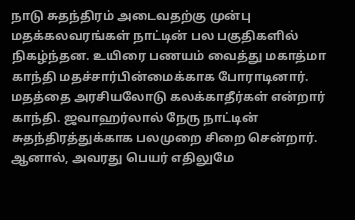நாடு சுதந்திரம் அடைவதற்கு முன்பு மதக்கலவரங்கள் நாட்டின் பல பகுதிகளில் நிகழ்ந்தன. உயிரை பணயம் வைத்து மகாத்மா காந்தி மதச்சார்பின்மைக்காக போராடினார். மதத்தை அரசியலோடு கலக்காதீர்கள் என்றார் காந்தி. ஜவாஹர்லால் நேரு நாட்டின் சுதந்திரத்துக்காக பலமுறை சிறை சென்றார். ஆனால், அவரது பெயர் எதிலுமே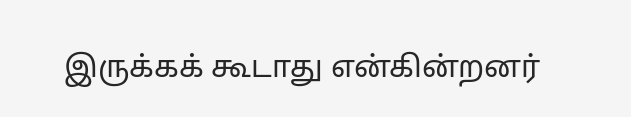இருக்கக் கூடாது என்கின்றனர்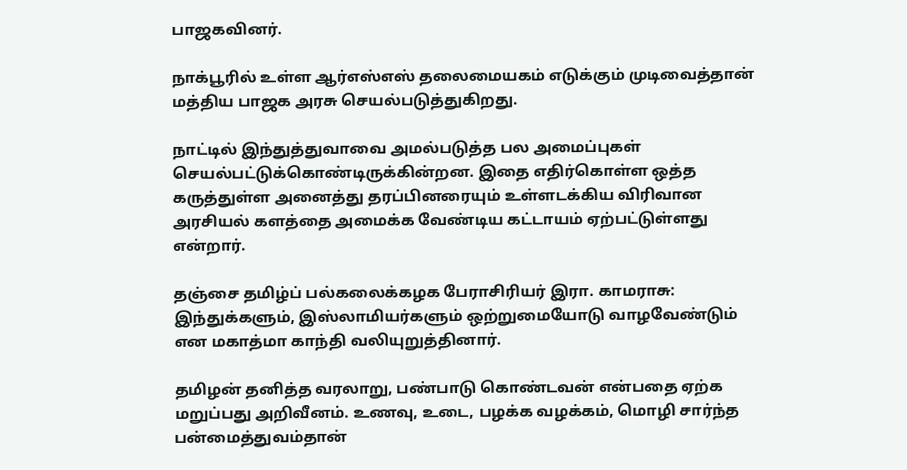பாஜகவினர்.

நாக்பூரில் உள்ள ஆர்எஸ்எஸ் தலைமையகம் எடுக்கும் முடிவைத்தான் மத்திய பாஜக அரசு செயல்படுத்துகிறது.

நாட்டில் இந்துத்துவாவை அமல்படுத்த பல அமைப்புகள் செயல்பட்டுக்கொண்டிருக்கின்றன. இதை எதிர்கொள்ள ஒத்த கருத்துள்ள அனைத்து தரப்பினரையும் உள்ளடக்கிய விரிவான அரசியல் களத்தை அமைக்க வேண்டிய கட்டாயம் ஏற்பட்டுள்ளது என்றார்.

தஞ்சை தமிழ்ப் பல்கலைக்கழக பேராசிரியர் இரா. காமராசு: இந்துக்களும், இஸ்லாமியர்களும் ஒற்றுமையோடு வாழவேண்டும் என மகாத்மா காந்தி வலியுறுத்தினார்.

தமிழன் தனித்த வரலாறு, பண்பாடு கொண்டவன் என்பதை ஏற்க மறுப்பது அறிவீனம். உணவு, உடை, பழக்க வழக்கம், மொழி சார்ந்த பன்மைத்துவம்தான்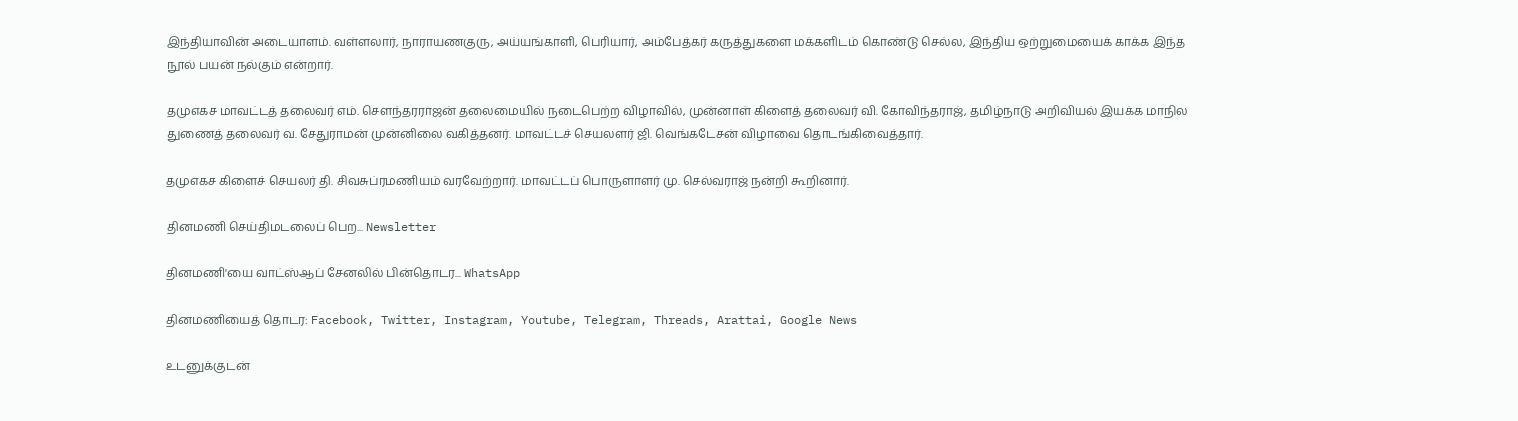இந்தியாவின் அடையாளம். வள்ளலார், நாராயணகுரு, அய்யங்காளி, பெரியார், அம்பேத்கர் கருத்துகளை மக்களிடம் கொண்டு செல்ல, இந்திய ஒற்றுமையைக் காக்க இந்த நூல் பயன் நல்கும் என்றார்.

தமுஎகச மாவட்டத் தலைவர் எம். சௌந்தரராஜன் தலைமையில் நடைபெற்ற விழாவில், முன்னாள் கிளைத் தலைவர் வி. கோவிந்தராஜ், தமிழ்நாடு அறிவியல் இயக்க மாநில துணைத் தலைவர் வ. சேதுராமன் முன்னிலை வகித்தனர். மாவட்டச் செயலளர் ஜி. வெங்கடேசன் விழாவை தொடங்கிவைத்தார்.

தமுஎகச கிளைச் செயலர் தி. சிவசுப்ரமணியம் வரவேற்றார். மாவட்டப் பொருளாளர் மு. செல்வராஜ் நன்றி கூறினார்.

தினமணி செய்திமடலைப் பெற... Newsletter

தினமணி'யை வாட்ஸ்ஆப் சேனலில் பின்தொடர... WhatsApp

தினமணியைத் தொடர: Facebook, Twitter, Instagram, Youtube, Telegram, Threads, Arattai, Google News

உடனுக்குடன்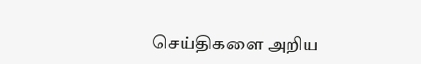செய்திகளை அறிய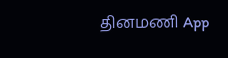தினமணி App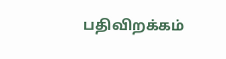பதிவிறக்கம்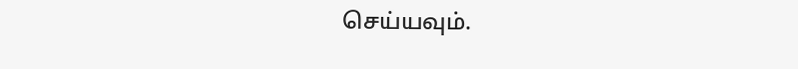செய்யவும்.